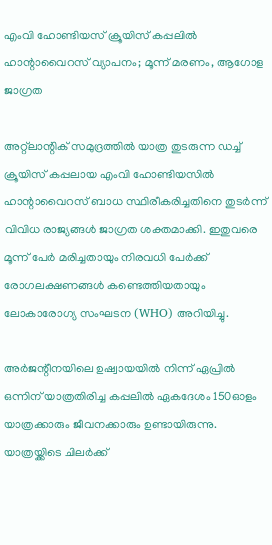എംവി ഹോണ്ടിയസ് ക്രൂയിസ് കപ്പലിൽ ഹാന്റാവൈറസ് വ്യാപനം; മൂന്ന് മരണം, ആഗോള ജാഗ്രത

അറ്റ്‌ലാന്റിക് സമുദ്രത്തിൽ യാത്ര തുടരുന്ന ഡച്ച് ക്രൂയിസ് കപ്പലായ എംവി ഹോണ്ടിയസിൽ ഹാന്റാവൈറസ് ബാധ സ്ഥിരീകരിച്ചതിനെ തുടർന്ന് വിവിധ രാജ്യങ്ങൾ ജാഗ്രത ശക്തമാക്കി. ഇതുവരെ മൂന്ന് പേർ മരിച്ചതായും നിരവധി പേർക്ക് രോഗലക്ഷണങ്ങൾ കണ്ടെത്തിയതായും ലോകാരോഗ്യ സംഘടന (WHO) അറിയിച്ചു.

അർജന്റീനയിലെ ഉഷ്വായയിൽ നിന്ന് ഏപ്രിൽ ഒന്നിന് യാത്രതിരിച്ച കപ്പലിൽ ഏകദേശം 150ഓളം യാത്രക്കാരും ജീവനക്കാരും ഉണ്ടായിരുന്നു. യാത്രയ്ക്കിടെ ചിലർക്ക്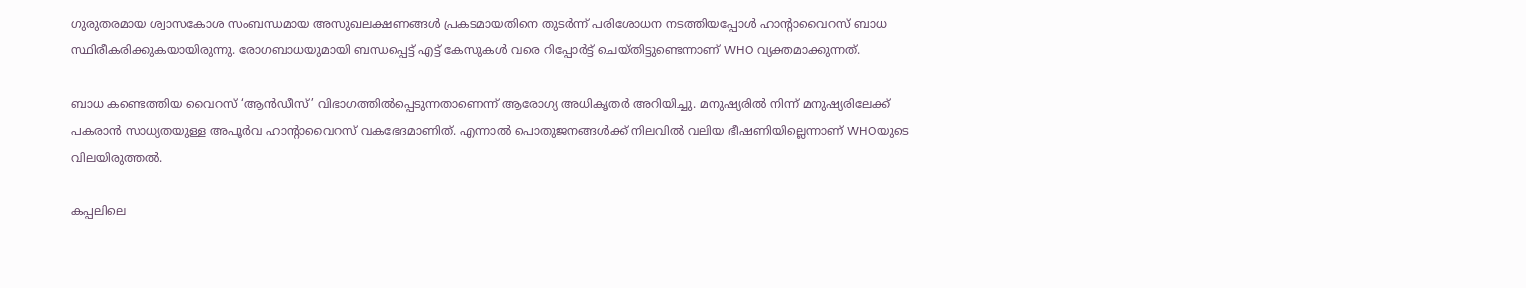ഗുരുതരമായ ശ്വാസകോശ സംബന്ധമായ അസുഖലക്ഷണങ്ങൾ പ്രകടമായതിനെ തുടർന്ന് പരിശോധന നടത്തിയപ്പോൾ ഹാന്റാവൈറസ് ബാധ സ്ഥിരീകരിക്കുകയായിരുന്നു. രോഗബാധയുമായി ബന്ധപ്പെട്ട് എട്ട് കേസുകൾ വരെ റിപ്പോർട്ട് ചെയ്തിട്ടുണ്ടെന്നാണ് WHO വ്യക്തമാക്കുന്നത്.

ബാധ കണ്ടെത്തിയ വൈറസ് ‘ആൻഡീസ്’ വിഭാഗത്തിൽപ്പെടുന്നതാണെന്ന് ആരോഗ്യ അധികൃതർ അറിയിച്ചു. മനുഷ്യരിൽ നിന്ന് മനുഷ്യരിലേക്ക് പകരാൻ സാധ്യതയുള്ള അപൂർവ ഹാന്റാവൈറസ് വകഭേദമാണിത്. എന്നാൽ പൊതുജനങ്ങൾക്ക് നിലവിൽ വലിയ ഭീഷണിയില്ലെന്നാണ് WHOയുടെ വിലയിരുത്തൽ.

കപ്പലിലെ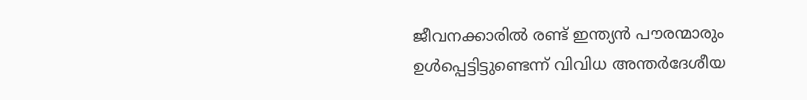ജീവനക്കാരിൽ രണ്ട് ഇന്ത്യൻ പൗരന്മാരും ഉൾപ്പെട്ടിട്ടുണ്ടെന്ന് വിവിധ അന്തർദേശീയ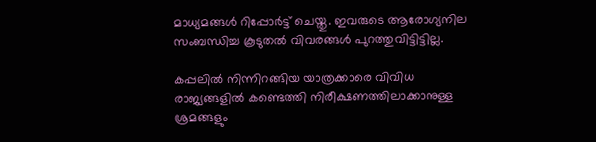മാധ്യമങ്ങൾ റിപ്പോർട്ട് ചെയ്തു. ഇവരുടെ ആരോഗ്യനില സംബന്ധിച്ച കൂടുതൽ വിവരങ്ങൾ പുറത്തുവിട്ടിട്ടില്ല.

കപ്പലിൽ നിന്നിറങ്ങിയ യാത്രക്കാരെ വിവിധ രാജ്യങ്ങളിൽ കണ്ടെത്തി നിരീക്ഷണത്തിലാക്കാനുള്ള ശ്രമങ്ങളും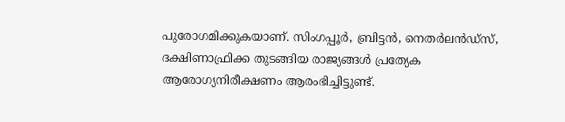പുരോഗമിക്കുകയാണ്. സിംഗപ്പൂർ, ബ്രിട്ടൻ, നെതർലൻഡ്‌സ്, ദക്ഷിണാഫ്രിക്ക തുടങ്ങിയ രാജ്യങ്ങൾ പ്രത്യേക ആരോഗ്യനിരീക്ഷണം ആരംഭിച്ചിട്ടുണ്ട്.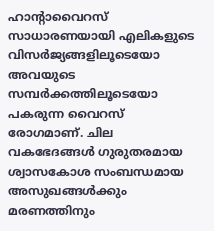ഹാന്റാവൈറസ് സാധാരണയായി എലികളുടെ വിസർജ്യങ്ങളിലൂടെയോ അവയുടെ സമ്പർക്കത്തിലൂടെയോ പകരുന്ന വൈറസ് രോഗമാണ്. ചില വകഭേദങ്ങൾ ഗുരുതരമായ ശ്വാസകോശ സംബന്ധമായ അസുഖങ്ങൾക്കും മരണത്തിനും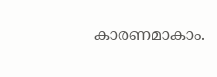കാരണമാകാം.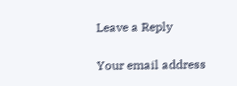Leave a Reply

Your email address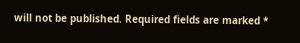will not be published. Required fields are marked *